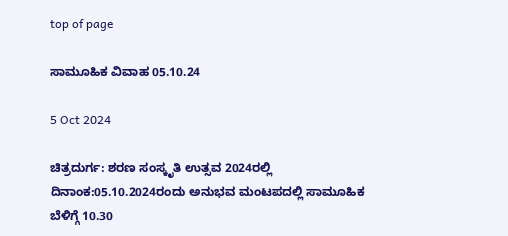top of page

ಸಾಮೂಹಿಕ ವಿವಾಹ 05.10.24

5 Oct 2024

ಚಿತ್ರದುರ್ಗ: ಶರಣ ಸಂಸ್ಕೃತಿ ಉತ್ಸವ 2024ರಲ್ಲಿ ದಿನಾಂಕ:05.10.2024ರಂದು ಅನುಭವ ಮಂಟಪದಲ್ಲಿ ಸಾಮೂಹಿಕ
ಬೆಳಿಗ್ಗೆ 10.30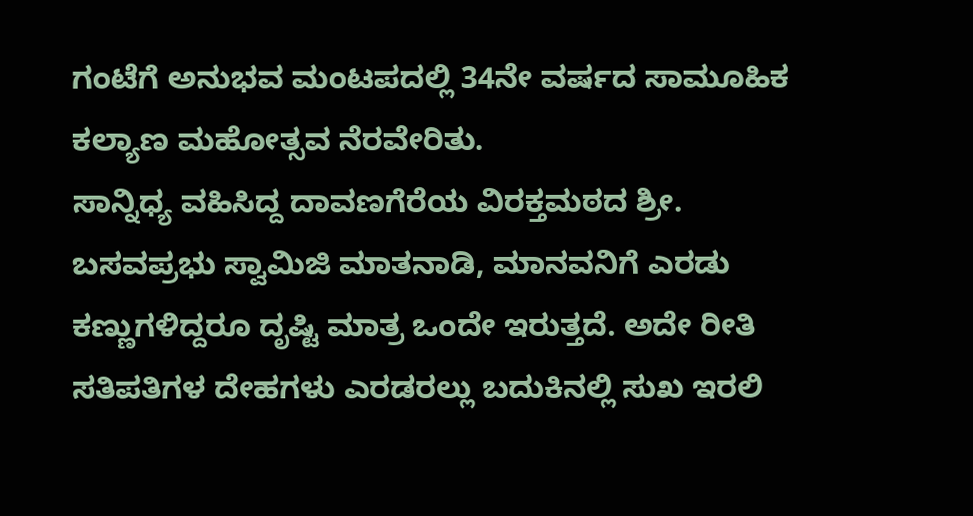ಗಂಟೆಗೆ ಅನುಭವ ಮಂಟಪದಲ್ಲಿ 34ನೇ ವರ್ಷದ ಸಾಮೂಹಿಕ ಕಲ್ಯಾಣ ಮಹೋತ್ಸವ ನೆರವೇರಿತು.
ಸಾನ್ನಿಧ್ಯ ವಹಿಸಿದ್ದ ದಾವಣಗೆರೆಯ ವಿರಕ್ತಮಠದ ಶ್ರೀ. ಬಸವಪ್ರಭು ಸ್ವಾಮಿಜಿ ಮಾತನಾಡಿ, ಮಾನವನಿಗೆ ಎರಡು ಕಣ್ಣುಗಳಿದ್ದರೂ ದೃಷ್ಟಿ ಮಾತ್ರ ಒಂದೇ ಇರುತ್ತದೆ. ಅದೇ ರೀತಿ ಸತಿಪತಿಗಳ ದೇಹಗಳು ಎರಡರಲ್ಲು ಬದುಕಿನಲ್ಲಿ ಸುಖ ಇರಲಿ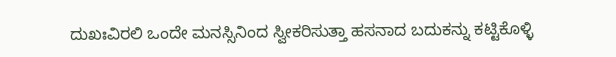ದುಖಃವಿರಲಿ ಒಂದೇ ಮನಸ್ಸಿನಿಂದ ಸ್ವೀಕರಿಸುತ್ತಾ ಹಸನಾದ ಬದುಕನ್ನು ಕಟ್ಟಿಕೊಳ್ಳಿ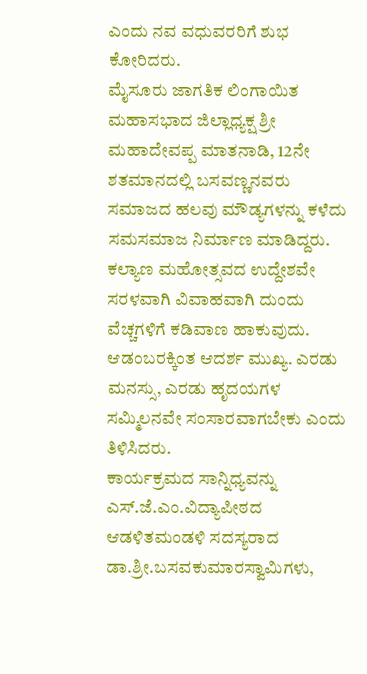ಎಂದು ನವ ವಧುವರರಿಗೆ ಶುಭ ಕೋರಿದರು.
ಮೈಸೂರು ಜಾಗತಿಕ ಲಿಂಗಾಯಿತ ಮಹಾಸಭಾದ ಜಿಲ್ಲಾಧ್ಯಕ್ಷ ಶ್ರೀ ಮಹಾದೇವಪ್ಪ ಮಾತನಾಡಿ, 12ನೇ ಶತಮಾನದಲ್ಲಿ ಬಸವಣ್ಣನವರು ಸಮಾಜದ ಹಲವು ಮೌಡ್ಯಗಳನ್ನು ಕಳೆದು ಸಮಸಮಾಜ ನಿರ್ಮಾಣ ಮಾಡಿದ್ದರು. ಕಲ್ಯಾಣ ಮಹೋತ್ಸವದ ಉದ್ದೇಶವೇ ಸರಳವಾಗಿ ವಿವಾಹವಾಗಿ ದುಂದು ವೆಚ್ಚಗಳಿಗೆ ಕಡಿವಾಣ ಹಾಕುವುದು. ಆಡಂಬರಕ್ಕಿಂತ ಆದರ್ಶ ಮುಖ್ಯ. ಎರಡು ಮನಸ್ಸು, ಎರಡು ಹೃದಯಗಳ ಸಮ್ಮಿಲನವೇ ಸಂಸಾರವಾಗಬೇಕು ಎಂದು ತಿಳಿಸಿದರು.
ಕಾರ್ಯಕ್ರಮದ ಸಾನ್ನಿಧ್ಯವನ್ನು ಎಸ್.ಜೆ.ಎಂ.ವಿದ್ಯಾಪೀಠದ ಆಡಳಿತಮಂಡಳಿ ಸದಸ್ಯರಾದ ಡಾ.ಶ್ರೀ.ಬಸವಕುಮಾರಸ್ವಾಮಿಗಳು,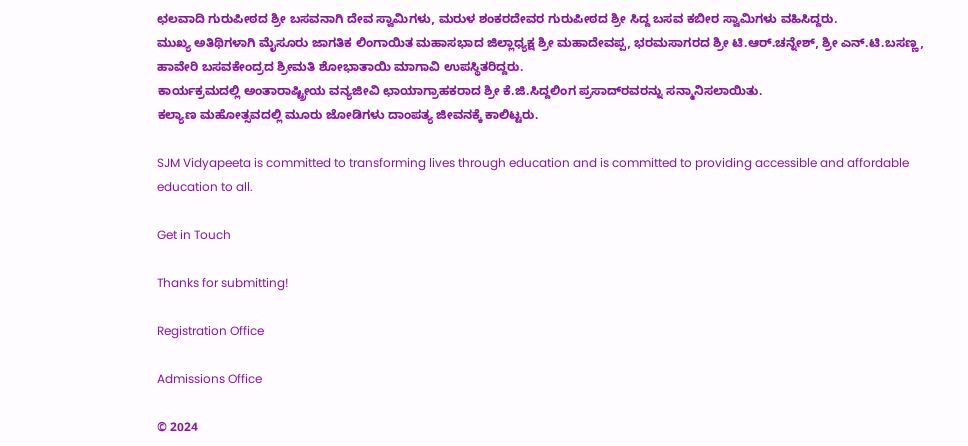ಛಲವಾದಿ ಗುರುಪೀಠದ ಶ್ರೀ ಬಸವನಾಗಿ ದೇವ ಸ್ವಾಮಿಗಳು, ಮರುಳ ಶಂಕರದೇವರ ಗುರುಪೀಠದ ಶ್ರೀ ಸಿದ್ದ ಬಸವ ಕಬೀರ ಸ್ವಾಮಿಗಳು ವಹಿಸಿದ್ದರು.
ಮುಖ್ಯ ಅತಿಥಿಗಳಾಗಿ ಮೈಸೂರು ಜಾಗತಿಕ ಲಿಂಗಾಯಿತ ಮಹಾಸಭಾದ ಜಿಲ್ಲಾಧ್ಯಕ್ಷ ಶ್ರೀ ಮಹಾದೇವಪ್ಪ, ಭರಮಸಾಗರದ ಶ್ರೀ ಟಿ.ಆರ್.ಚನ್ನೇಶ್, ಶ್ರೀ ಎನ್.ಟಿ.ಬಸಣ್ಣ, ಹಾವೇರಿ ಬಸವಕೇಂದ್ರದ ಶ್ರೀಮತಿ ಶೋಭಾತಾಯಿ ಮಾಗಾವಿ ಉಪಸ್ಥಿತರಿದ್ದರು.
ಕಾರ್ಯಕ್ರಮದಲ್ಲಿ ಅಂತಾರಾಷ್ಟ್ರೀಯ ವನ್ಯಜೀವಿ ಛಾಯಾಗ್ರಾಹಕರಾದ ಶ್ರೀ ಕೆ.ಜಿ.ಸಿದ್ದಲಿಂಗ ಪ್ರಸಾದ್‌ರವರನ್ನು ಸನ್ಮಾನಿಸಲಾಯಿತು.
ಕಲ್ಯಾಣ ಮಹೋತ್ಸವದಲ್ಲಿ ಮೂರು ಜೋಡಿಗಳು ದಾಂಪತ್ಯ ಜೀವನಕ್ಕೆ ಕಾಲಿಟ್ಟರು.

SJM Vidyapeeta is committed to transforming lives through education and is committed to providing accessible and affordable education to all.

Get in Touch

Thanks for submitting!

Registration Office

Admissions Office

© 2024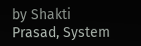by Shakti Prasad, System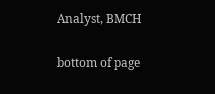Analyst, BMCH

bottom of page